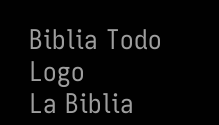Biblia Todo Logo
La Biblia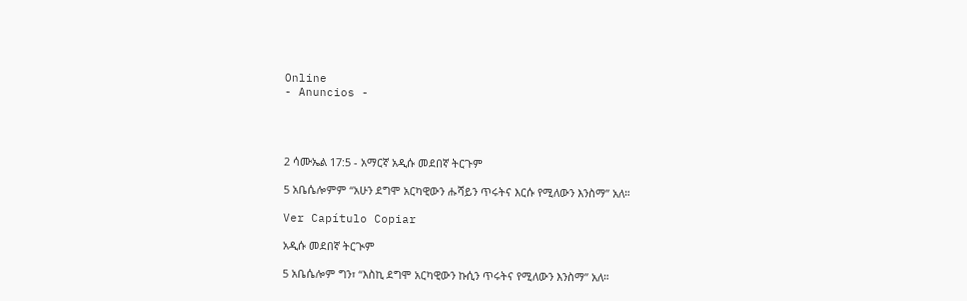Online
- Anuncios -




2 ሳሙኤል 17:5 - አማርኛ አዲሱ መደበኛ ትርጉም

5 አቤሴሎምም “አሁን ደግሞ አርካዊውን ሑሻይን ጥሩትና እርሱ የሚለውን እንስማ” አለ።

Ver Capítulo Copiar

አዲሱ መደበኛ ትርጒም

5 አቤሴሎም ግን፣ “እስኪ ደግሞ አርካዊውን ኩሲን ጥሩትና የሚለውን እንስማ” አለ።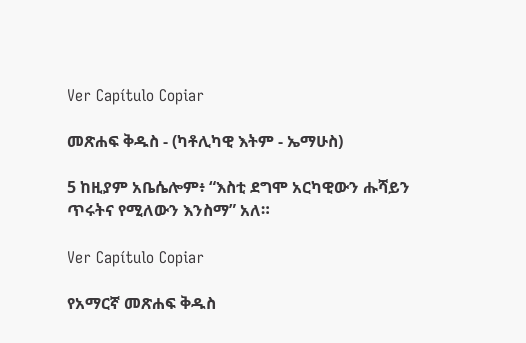Ver Capítulo Copiar

መጽሐፍ ቅዱስ - (ካቶሊካዊ እትም - ኤማሁስ)

5 ከዚያም አቤሴሎም፥ “እስቲ ደግሞ አርካዊውን ሑሻይን ጥሩትና የሚለውን እንስማ” አለ።

Ver Capítulo Copiar

የአማርኛ መጽሐፍ ቅዱስ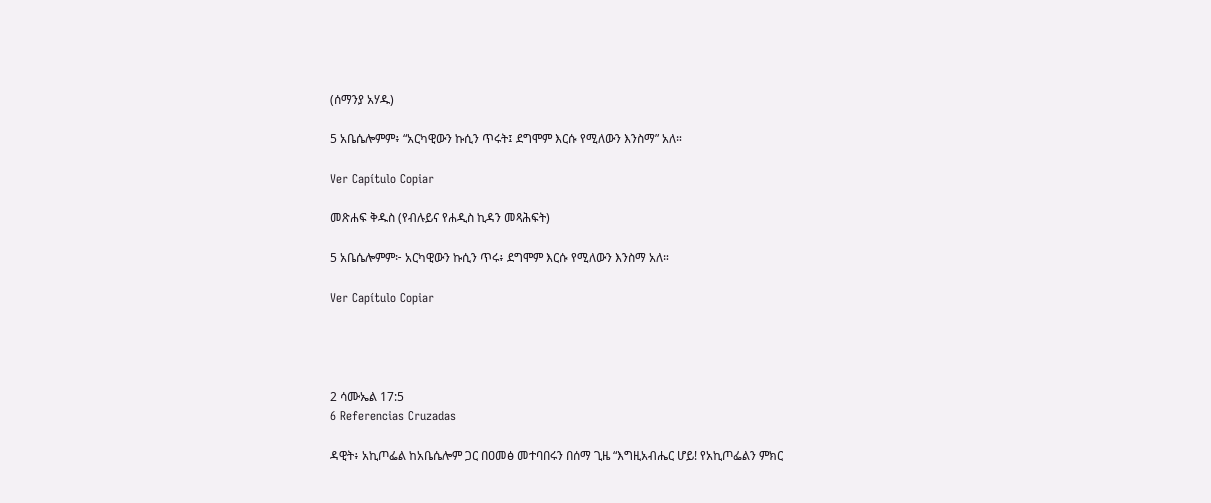(ሰማንያ አሃዱ)

5 አቤሴሎምም፥ “አርካዊውን ኩሲን ጥሩት፤ ደግሞም እርሱ የሚለውን እንስማ” አለ።

Ver Capítulo Copiar

መጽሐፍ ቅዱስ (የብሉይና የሐዲስ ኪዳን መጻሕፍት)

5 አቤሴሎምም፦ አርካዊውን ኩሲን ጥሩ፥ ደግሞም እርሱ የሚለውን እንስማ አለ።

Ver Capítulo Copiar




2 ሳሙኤል 17:5
6 Referencias Cruzadas

ዳዊት፥ አኪጦፌል ከአቤሴሎም ጋር በዐመፅ መተባበሩን በሰማ ጊዜ “እግዚአብሔር ሆይ! የአኪጦፌልን ምክር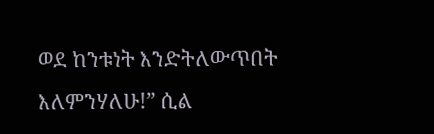ወደ ከንቱነት እንድትለውጥበት እለምንሃለሁ!” ሲል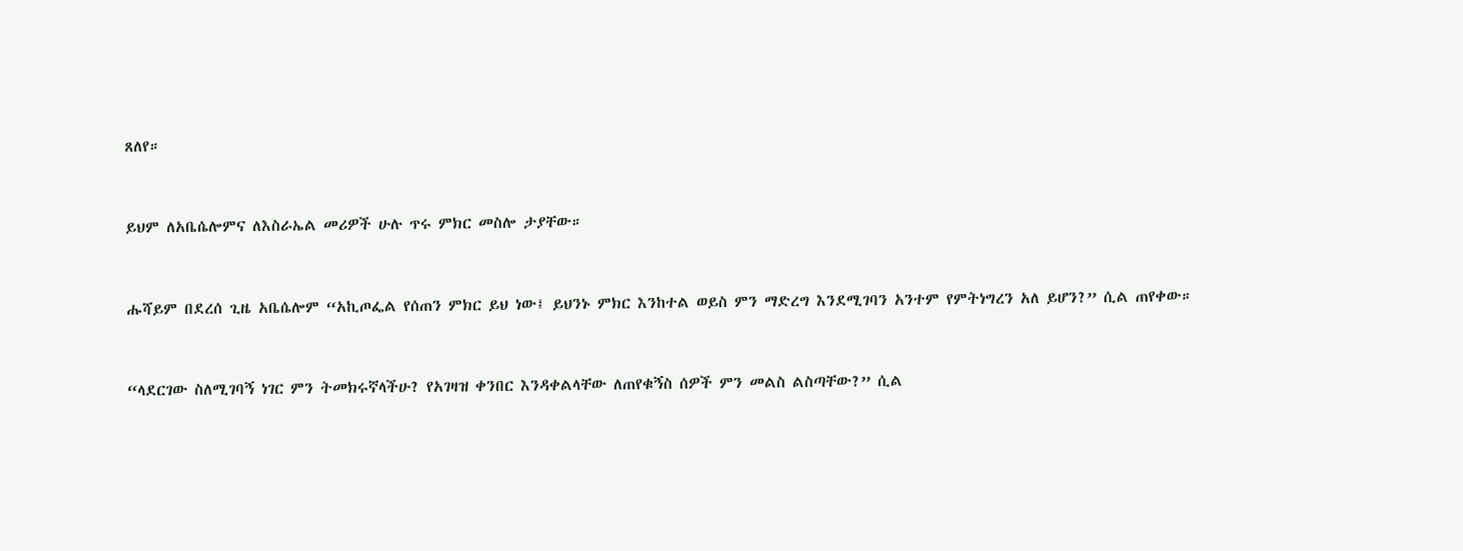ጸለየ።


ይህም ለአቤሴሎምና ለእስራኤል መሪዎች ሁሉ ጥሩ ምክር መስሎ ታያቸው።


ሑሻይም በደረሰ ጊዜ አቤሴሎም “አኪጦፌል የሰጠን ምክር ይህ ነው፤ ይህንኑ ምክር እንከተል ወይስ ምን ማድረግ እንደሚገባን አንተም የምትነግረን አለ ይሆን?” ሲል ጠየቀው።


“ላደርገው ስለሚገባኝ ነገር ምን ትመክሩኛላችሁ? የአገዛዝ ቀንበር እንዳቀልላቸው ለጠየቁኝስ ሰዎች ምን መልስ ልስጣቸው?” ሲል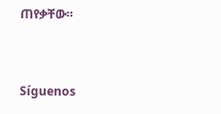ጠየቃቸው።


Síguenos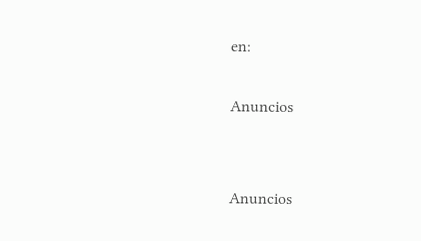en:

Anuncios


Anuncios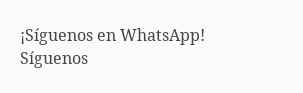¡Síguenos en WhatsApp! Síguenos